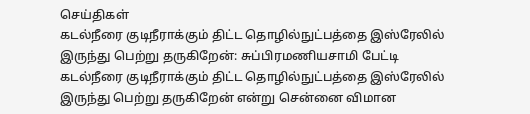செய்திகள்
கடல்நீரை குடிநீராக்கும் திட்ட தொழில்நுட்பத்தை இஸ்ரேலில் இருந்து பெற்று தருகிறேன்: சுப்பிரமணியசாமி பேட்டி
கடல்நீரை குடிநீராக்கும் திட்ட தொழில்நுட்பத்தை இஸ்ரேலில் இருந்து பெற்று தருகிறேன் என்று சென்னை விமான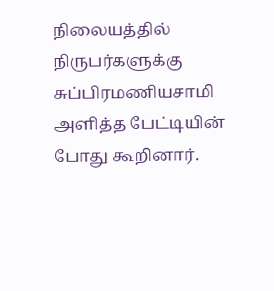நிலையத்தில் நிருபர்களுக்கு சுப்பிரமணியசாமி அளித்த பேட்டியின் போது கூறினார்.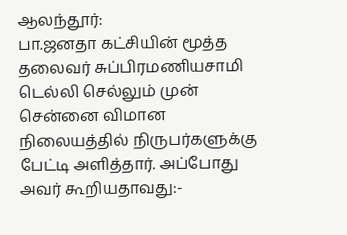ஆலந்தூர்:
பா.ஜனதா கட்சியின் மூத்த தலைவர் சுப்பிரமணியசாமி டெல்லி செல்லும் முன் சென்னை விமான நிலையத்தில் நிருபர்களுக்கு பேட்டி அளித்தார். அப்போது அவர் கூறியதாவது:-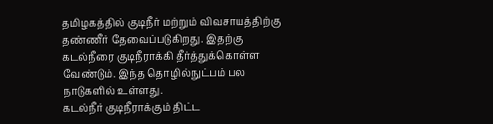தமிழகத்தில் குடிநீர் மற்றும் விவசாயத்திற்கு தண்ணீர் தேவைப்படுகிறது. இதற்கு கடல்நீரை குடிநீராக்கி தீர்த்துக்கொள்ள வேண்டும். இந்த தொழில்நுட்பம் பல நாடுகளில் உள்ளது.
கடல்நீர் குடிநீராக்கும் திட்ட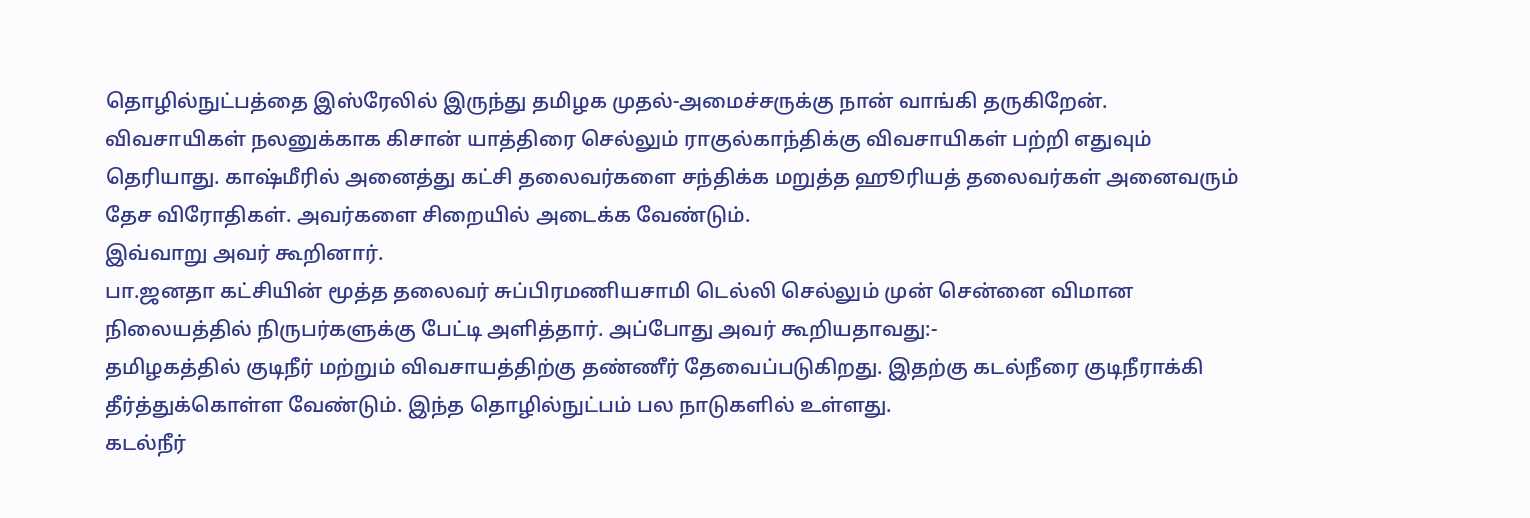தொழில்நுட்பத்தை இஸ்ரேலில் இருந்து தமிழக முதல்-அமைச்சருக்கு நான் வாங்கி தருகிறேன்.
விவசாயிகள் நலனுக்காக கிசான் யாத்திரை செல்லும் ராகுல்காந்திக்கு விவசாயிகள் பற்றி எதுவும் தெரியாது. காஷ்மீரில் அனைத்து கட்சி தலைவர்களை சந்திக்க மறுத்த ஹூரியத் தலைவர்கள் அனைவரும் தேச விரோதிகள். அவர்களை சிறையில் அடைக்க வேண்டும்.
இவ்வாறு அவர் கூறினார்.
பா.ஜனதா கட்சியின் மூத்த தலைவர் சுப்பிரமணியசாமி டெல்லி செல்லும் முன் சென்னை விமான நிலையத்தில் நிருபர்களுக்கு பேட்டி அளித்தார். அப்போது அவர் கூறியதாவது:-
தமிழகத்தில் குடிநீர் மற்றும் விவசாயத்திற்கு தண்ணீர் தேவைப்படுகிறது. இதற்கு கடல்நீரை குடிநீராக்கி தீர்த்துக்கொள்ள வேண்டும். இந்த தொழில்நுட்பம் பல நாடுகளில் உள்ளது.
கடல்நீர்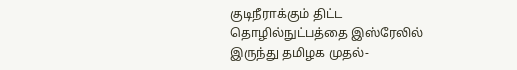குடிநீராக்கும் திட்ட தொழில்நுட்பத்தை இஸ்ரேலில் இருந்து தமிழக முதல்-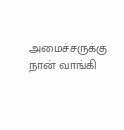அமைச்சருக்கு நான் வாங்கி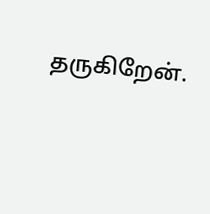தருகிறேன்.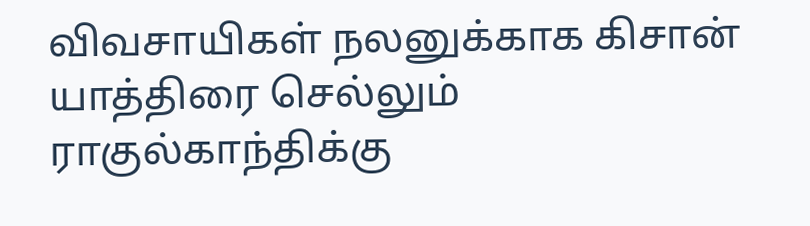விவசாயிகள் நலனுக்காக கிசான் யாத்திரை செல்லும் ராகுல்காந்திக்கு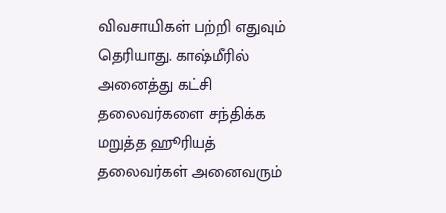விவசாயிகள் பற்றி எதுவும் தெரியாது. காஷ்மீரில் அனைத்து கட்சி தலைவர்களை சந்திக்க மறுத்த ஹூரியத் தலைவர்கள் அனைவரும்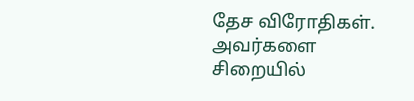தேச விரோதிகள். அவர்களை சிறையில்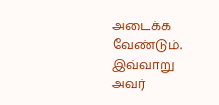அடைக்க வேண்டும்.
இவ்வாறு அவர்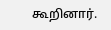கூறினார்.